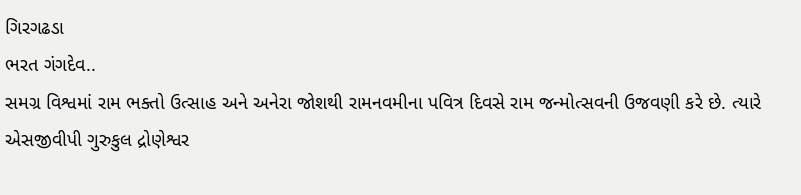ગિરગઢડા
ભરત ગંગદેવ..
સમગ્ર વિશ્વમાં રામ ભક્તો ઉત્સાહ અને અનેરા જોશથી રામનવમીના પવિત્ર દિવસે રામ જન્મોત્સવની ઉજવણી કરે છે. ત્યારે એસજીવીપી ગુરુકુલ દ્રોણેશ્વર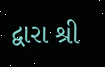દ્વારા શ્રી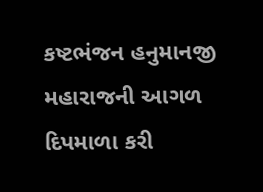કષ્ટભંજન હનુમાનજી મહારાજની આગળ દિપમાળા કરી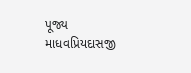પૂજ્ય માધવપ્રિયદાસજી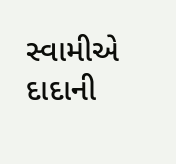સ્વામીએ દાદાની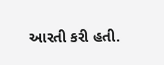આરતી કરી હતી.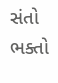સંતો ભક્તો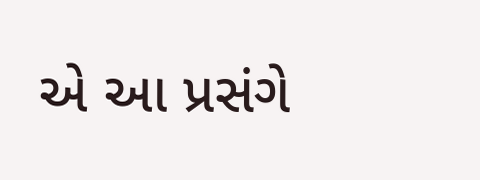એ આ પ્રસંગે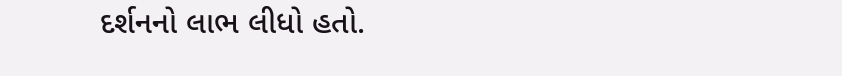દર્શનનો લાભ લીધો હતો.